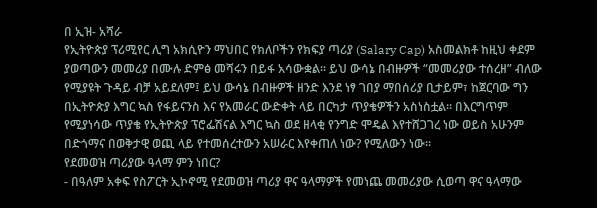በ ኢዝ- አሻራ
የኢትዮጵያ ፕሪሚየር ሊግ አክሲዮን ማህበር የክለቦችን የክፍያ ጣሪያ (Salary Cap) አስመልክቶ ከዚህ ቀደም ያወጣውን መመሪያ በሙሉ ድምፅ መሻሩን በይፋ አሳውቋል። ይህ ውሳኔ በብዙዎች “መመሪያው ተሰረዘ” ብለው የሚያዩት ጉዳይ ብቻ አይደለም፤ ይህ ውሳኔ በብዙዎች ዘንድ እንደ ነፃ ገበያ ማበሰሪያ ቢታይም፣ ከጀርባው ግን በኢትዮጵያ እግር ኳስ የፋይናንስ እና የአመራር ውድቀት ላይ በርካታ ጥያቄዎችን አስነስቷል። በእርግጥም የሚያነሳው ጥያቄ የኢትዮጵያ ፕሮፌሽናል እግር ኳስ ወደ ዘላቂ የንግድ ሞዴል እየተሸጋገረ ነው ወይስ አሁንም በድጎማና በወቅታዊ ወጪ ላይ የተመሰረተውን አሠራር እየቀጠለ ነው? የሚለውን ነው።
የደመወዝ ጣሪያው ዓላማ ምን ነበር?
- በዓለም አቀፍ የስፖርት ኢኮኖሚ የደመወዝ ጣሪያ ዋና ዓላማዎች የመነጨ መመሪያው ሲወጣ ዋና ዓላማው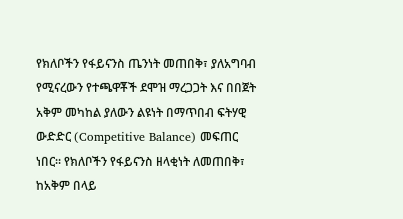የክለቦችን የፋይናንስ ጤንነት መጠበቅ፣ ያለአግባብ የሚናረውን የተጫዋቾች ደሞዝ ማረጋጋት እና በበጀት አቅም መካከል ያለውን ልዩነት በማጥበብ ፍትሃዊ ውድድር (Competitive Balance) መፍጠር ነበር። የክለቦችን የፋይናንስ ዘላቂነት ለመጠበቅ፣ ከአቅም በላይ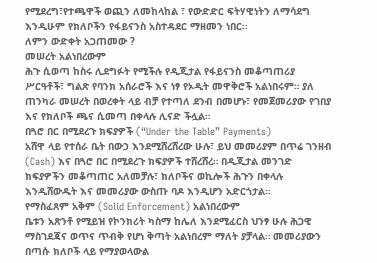የሚደረግ፣የተጫዋች ወጪን ለመከላከል ፣ የውድድር ፍትሃዊነትን ለማሳደግ እንዲሁም የክለቦችን የፋይናንስ አስተዳደር ማዘመን ነበር፡፡
ለምን ውድቀት አጋጠመው ?
መሠረት አልነበረውም
ሕጉ ሲወጣ ከስሩ ሊደግፉት የሚችሉ የዲጂታል የፋይናንስ መቆጣጠሪያ ሥርዓቶች፣ ግልጽ የባንክ አሰራሮች እና ነፃ የኦዲት መዋቅሮች አልነበሩም። ያለ ጠንካራ መሠረት በወረቀት ላይ ብቻ የተጣለ ደንብ በመሆኑ፣ የመጀመሪያው የገበያ እና የክለቦች ጫና ሲመጣ በቀላሉ ሊናድ ችሏል።
በጓሮ በር በሚደረጉ ክፍያዎች (“Under the Table” Payments)
አሸዋ ላይ የተሰራ ቤት በውኃ እንደሚሸረሸረው ሁሉ፣ ይህ መመሪያም በጥሬ ገንዘብ (Cash) እና በጓሮ በር በሚደረጉ ክፍያዎች ተሸረሸረ። በዲጂታል መንገድ ክፍያዎችን መቆጣጠር አለመቻሉ፣ ክለቦችና ወኪሎች ሕጉን በቀላሉ እንዲሸውዱት እና መመሪያው ውስጡ ባዶ እንዲሆን አድርጎታል።
የማስፈጸም አቅም (Solid Enforcement) አልነበረውም
ቤቱን አጽንቶ የሚይዝ የኮንክሪት ካስማ ከሌለ እንደሚፈርስ ህንፃ ሁሉ ሕጋዊ ማስገደጃና ወጥና ጥብቅ የሆነ ቅጣት አልነበረም ማለት ያቻላል። መመሪያውን በጣሱ ክለቦች ላይ የማያወላውል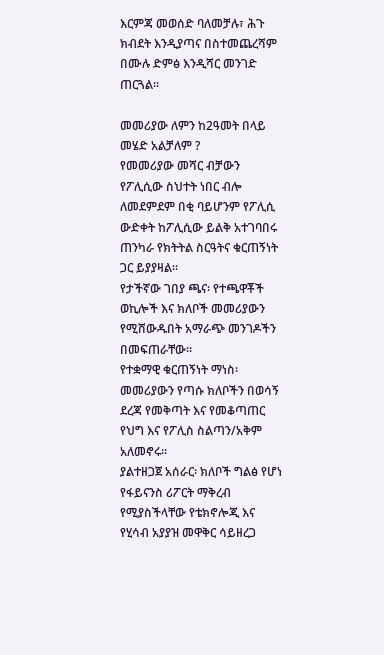እርምጃ መወሰድ ባለመቻሉ፣ ሕጉ ክብደት እንዲያጣና በስተመጨረሻም በሙሉ ድምፅ እንዲሻር መንገድ ጠርጓል።

መመሪያው ለምን ከ2ዓመት በላይ መሄድ አልቻለም ?
የመመሪያው መሻር ብቻውን የፖሊሲው ስህተት ነበር ብሎ ለመደምደም በቂ ባይሆንም የፖሊሲ ውድቀት ከፖሊሲው ይልቅ አተገባበሩ ጠንካራ የክትትል ስርዓትና ቁርጠኝነት ጋር ይያያዛል።
የታችኛው ገበያ ጫና፡ የተጫዋቾች ወኪሎች እና ክለቦች መመሪያውን የሚሸውዱበት አማራጭ መንገዶችን በመፍጠራቸው።
የተቋማዊ ቁርጠኝነት ማነስ፡ መመሪያውን የጣሱ ክለቦችን በወሳኝ ደረጃ የመቅጣት እና የመቆጣጠር የህግ እና የፖሊስ ስልጣን/አቅም አለመኖሩ።
ያልተዘጋጀ አሰራር፡ ክለቦች ግልፅ የሆነ የፋይናንስ ሪፖርት ማቅረብ የሚያስችላቸው የቴክኖሎጂ እና የሂሳብ አያያዝ መዋቅር ሳይዘረጋ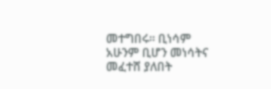መተግበሩ። ቢነሳም አሁንም ቢሆን መነሳትና መፈተሸ ያለበት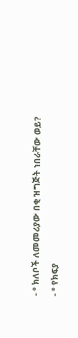- ° ክለቦች ለመመሪያው በቂ ዝግጅት ነበራቸው ወይ?
- ° የክፍያ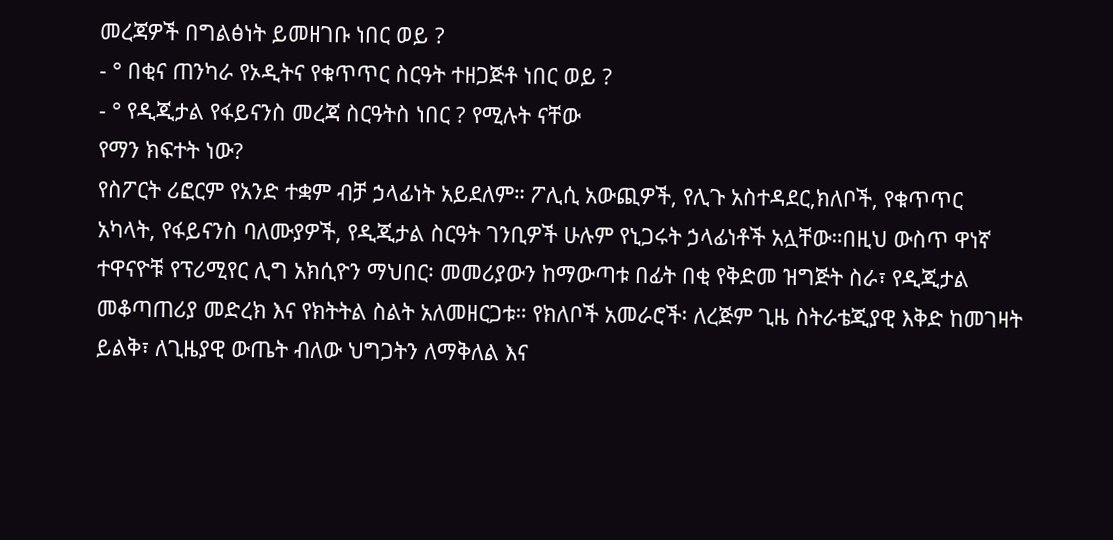መረጃዎች በግልፅነት ይመዘገቡ ነበር ወይ ?
- ° በቂና ጠንካራ የኦዲትና የቁጥጥር ስርዓት ተዘጋጅቶ ነበር ወይ ?
- ° የዲጂታል የፋይናንስ መረጃ ስርዓትስ ነበር ? የሚሉት ናቸው
የማን ክፍተት ነው?
የስፖርት ሪፎርም የአንድ ተቋም ብቻ ኃላፊነት አይደለም። ፖሊሲ አውጪዎች, የሊጉ አስተዳደር,ክለቦች, የቁጥጥር አካላት, የፋይናንስ ባለሙያዎች, የዲጂታል ስርዓት ገንቢዎች ሁሉም የኒጋሩት ኃላፊነቶች አሏቸው።በዚህ ውስጥ ዋነኛ ተዋናዮቹ የፕሪሚየር ሊግ አክሲዮን ማህበር፡ መመሪያውን ከማውጣቱ በፊት በቂ የቅድመ ዝግጅት ስራ፣ የዲጂታል መቆጣጠሪያ መድረክ እና የክትትል ስልት አለመዘርጋቱ። የክለቦች አመራሮች፡ ለረጅም ጊዜ ስትራቴጂያዊ እቅድ ከመገዛት ይልቅ፣ ለጊዜያዊ ውጤት ብለው ህግጋትን ለማቅለል እና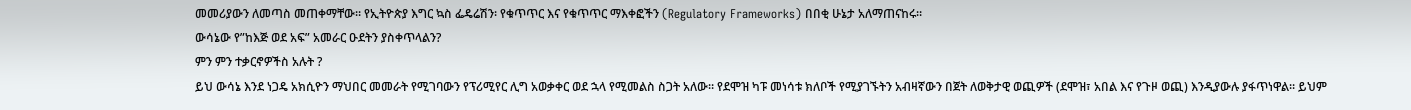መመሪያውን ለመጣስ መጠቀማቸው። የኢትዮጵያ እግር ኳስ ፌዴሬሽን፡ የቁጥጥር እና የቁጥጥር ማእቀፎችን (Regulatory Frameworks) በበቂ ሁኔታ አለማጠናከሩ።
ውሳኔው የ”ከእጅ ወደ አፍ” አመራር ዑደትን ያስቀጥላልን?
ምን ምን ተቃርኖዎችስ አሉት ?
ይህ ውሳኔ እንደ ነጋዴ አክሲዮን ማህበር መመራት የሚገባውን የፕሪሚየር ሊግ አወቃቀር ወደ ኋላ የሚመልስ ስጋት አለው። የደሞዝ ካፑ መነሳቱ ክለቦች የሚያገኙትን አብዛኛውን በጀት ለወቅታዊ ወጪዎች (ደሞዝ፣ አበል እና የጉዞ ወጪ) እንዲያውሉ ያፋጥነዋል። ይህም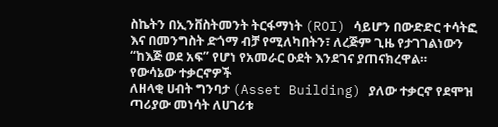ስኬትን በኢንቨስትመንት ትርፋማነት (ROI) ሳይሆን በውድድር ተሳትፎ እና በመንግስት ድጎማ ብቻ የሚለካበትን፣ ለረጅም ጊዜ የታገገልነውን “ከእጅ ወደ አፍ” የሆነ የአመራር ዑደት እንደገና ያጠናክረዋል።
የውሳኔው ተቃርኖዎች
ለዘላቂ ሀብት ግንባታ (Asset Building) ያለው ተቃርኖ የደሞዝ ጣሪያው መነሳት ለሀገሪቱ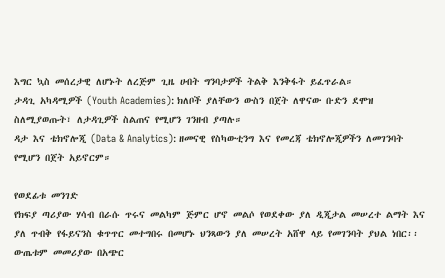እግር ኳስ መሰረታዊ ለሆኑት ለረጅም ጊዜ ሀብት ግንባታዎች ትልቅ እንቅፋት ይፈጥራል።
ታዳጊ አካዳሚዎች (Youth Academies): ክለቦች ያለቸውን ውስን በጀት ለዋናው ቡድን ደሞዝ ስለሚያወጡት፣ ለታዳጊዎች ስልጠና የሚሆን ገንዘብ ያጣሉ።
ዳታ እና ቴክኖሎጂ (Data & Analytics): ዘመናዊ የስካውቲንግ እና የመረጃ ቴክኖሎጂዎችን ለመገንባት የሚሆን በጀት አይኖርም።

የወደፊቱ መንገድ
የክፍያ ጣሪያው ሃሳብ በራሱ ጥሩና መልካም ጅምር ሆኖ መልሶ የወደቀው ያለ ዲጂታል መሠረተ ልማት እና ያለ ጥብቅ የፋይናንስ ቁጥጥር መተግበሩ በመሆኑ ህንጻውን ያለ መሠረት አሸዋ ላይ የመገንባት ያህል ነበር፡፡ ውጤቱም መመሪያው በአጭር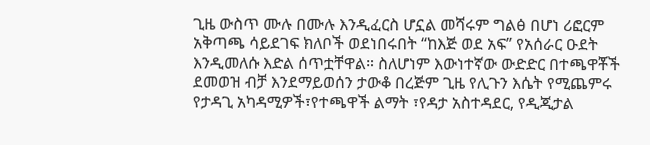ጊዜ ውስጥ ሙሉ በሙሉ እንዲፈርስ ሆኗል መሻሩም ግልፅ በሆነ ሪፎርም አቅጣጫ ሳይደገፍ ክለቦች ወደነበሩበት “ከእጅ ወደ አፍ” የአሰራር ዑደት እንዲመለሱ እድል ሰጥቷቸዋል። ስለሆነም እውነተኛው ውድድር በተጫዋቾች ደመወዝ ብቻ እንደማይወሰን ታውቆ በረጅም ጊዜ የሊጉን እሴት የሚጨምሩ የታዳጊ አካዳሚዎች፣የተጫዋች ልማት ፣የዳታ አስተዳደር, የዲጂታል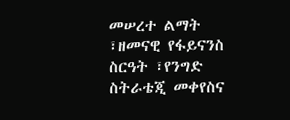መሠረተ ልማት ፣ዘመናዊ የፋይናንስ ስርዓት ፣የንግድ ስትራቴጂ መቀየስና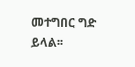መተግበር ግድ ይላል፡፡